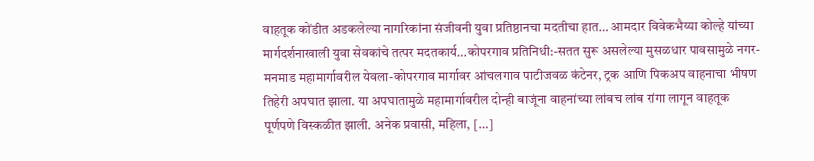वाहतूक कोंडीत अडकलेल्या नागरिकांना संजीवनी युवा प्रतिष्ठानचा मदतीचा हात… आमदार विवेकभैय्या कोल्हे यांच्या मार्गदर्शनाखाली युवा सेवकांचे तत्पर मदतकार्य…कोपरगाव प्रतिनिधी:-सतत सुरू असलेल्या मुसळधार पावसामुळे नगर-मनमाड महामार्गावरील येवला-कोपरगाव मार्गावर आंचलगाव पाटीजवळ कंटेनर, ट्रक आणि पिकअप वाहनाचा भीषण तिहेरी अपघात झाला. या अपघातामुळे महामार्गावरील दोन्ही बाजूंना वाहनांच्या लांबच लांब रांगा लागून वाहतूक पूर्णपणे विस्कळीत झाली. अनेक प्रवासी, महिला, […]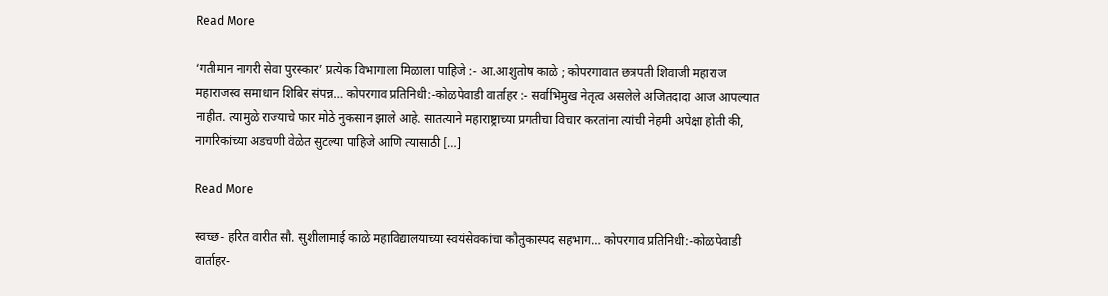Read More

‘गतीमान नागरी सेवा पुरस्कार’ प्रत्येक विभागाला मिळाला पाहिजे :- आ.आशुतोष काळे ; कोपरगावात छत्रपती शिवाजी महाराज महाराजस्व समाधान शिबिर संपन्न… कोपरगाव प्रतिनिधी:-कोळपेवाडी वार्ताहर :- सर्वाभिमुख नेतृत्व असलेले अजितदादा आज आपल्यात नाहीत. त्यामुळे राज्याचे फार मोठे नुकसान झाले आहे. सातत्याने महाराष्ट्राच्या प्रगतीचा विचार करतांना त्यांची नेहमी अपेक्षा होती की, नागरिकांच्या अडचणी वेळेत सुटल्या पाहिजे आणि त्यासाठी […]

Read More

स्वच्छ- हरित वारीत सौ. सुशीलामाई काळे महाविद्यालयाच्या स्वयंसेवकांचा कौतुकास्पद सहभाग… कोपरगाव प्रतिनिधी:-कोळपेवाडी वार्ताहर-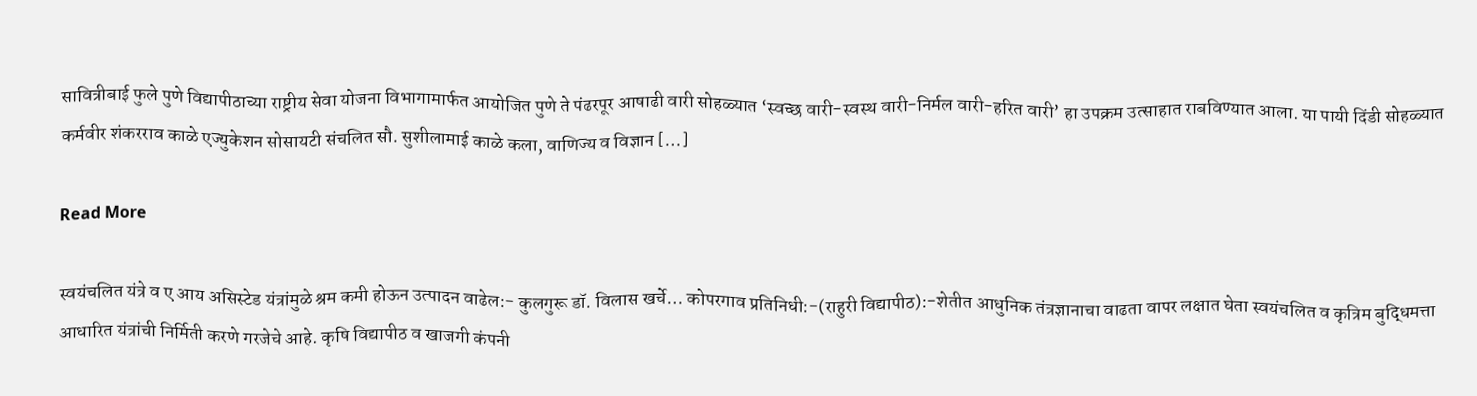सावित्रीबाई फुले पुणे विद्यापीठाच्या राष्ट्रीय सेवा योजना विभागामार्फत आयोजित पुणे ते पंढरपूर आषाढी वारी सोहळ्यात ‘स्वच्छ वारी-स्वस्थ वारी-निर्मल वारी-हरित वारी’ हा उपक्रम उत्साहात राबविण्यात आला. या पायी दिंडी सोहळ्यात कर्मवीर शंकरराव काळे एज्युकेशन सोसायटी संचलित सौ. सुशीलामाई काळे कला, वाणिज्य व विज्ञान […]

Read More

स्वयंचलित यंत्रे व ए आय असिस्टेड यंत्रांमुळे श्रम कमी होऊन उत्पादन वाढेल:- कुलगुरू डॉ. विलास खर्चे… कोपरगाव प्रतिनिधी:-(राहुरी विद्यापीठ):-शेतीत आधुनिक तंत्रज्ञानाचा वाढता वापर लक्षात घेता स्वयंचलित व कृत्रिम बुद्धिमत्ता आधारित यंत्रांची निर्मिती करणे गरजेचे आहे. कृषि विद्यापीठ व खाजगी कंपनी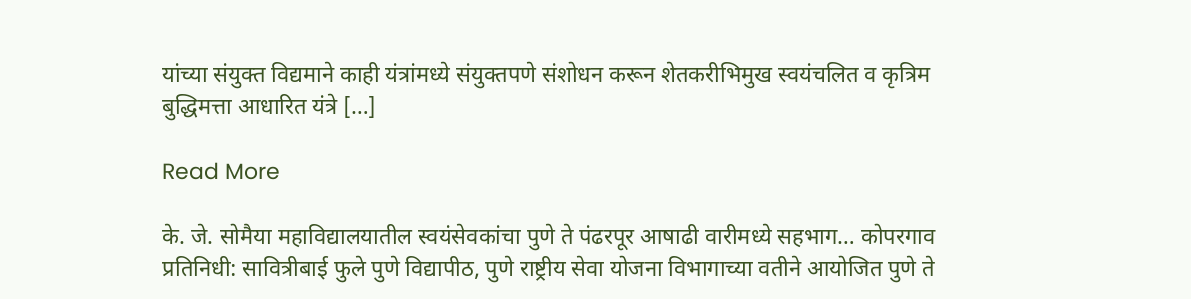यांच्या संयुक्त विद्यमाने काही यंत्रांमध्ये संयुक्तपणे संशोधन करून शेतकरीभिमुख स्वयंचलित व कृत्रिम बुद्धिमत्ता आधारित यंत्रे […]

Read More

के. जे. सोमैया महाविद्यालयातील स्वयंसेवकांचा पुणे ते पंढरपूर आषाढी वारीमध्ये सहभाग… कोपरगाव प्रतिनिधी: सावित्रीबाई फुले पुणे विद्यापीठ, पुणे राष्ट्रीय सेवा योजना विभागाच्या वतीने आयोजित पुणे ते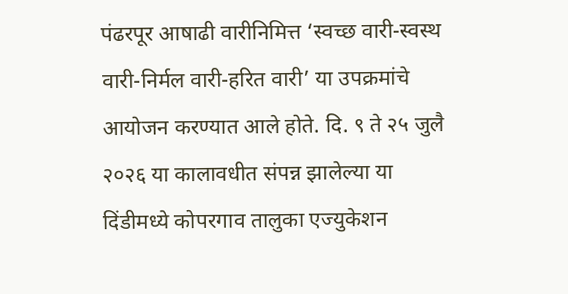पंढरपूर आषाढी वारीनिमित्त ‘स्वच्छ वारी-स्वस्थ वारी-निर्मल वारी-हरित वारी’ या उपक्रमांचे आयोजन करण्यात आले होते. दि. ९ ते २५ जुलै २०२६ या कालावधीत संपन्न झालेल्या या दिंडीमध्ये कोपरगाव तालुका एज्युकेशन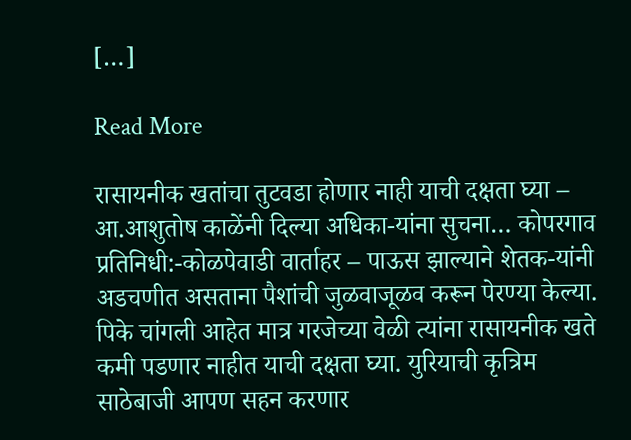[…]

Read More

रासायनीक खतांचा तुटवडा होणार नाही याची दक्षता घ्या – आ.आशुतोष काळेंनी दिल्या अधिका-यांना सुचना… कोपरगाव प्रतिनिधी:-कोळपेवाडी वार्ताहर – पाऊस झाल्याने शेतक-यांनी अडचणीत असताना पैशांची जुळवाजूळव करून पेरण्या केल्या. पिके चांगली आहेत मात्र गरजेच्या वेळी त्यांना रासायनीक खते कमी पडणार नाहीत याची दक्षता घ्या. युरियाची कृत्रिम साठेबाजी आपण सहन करणार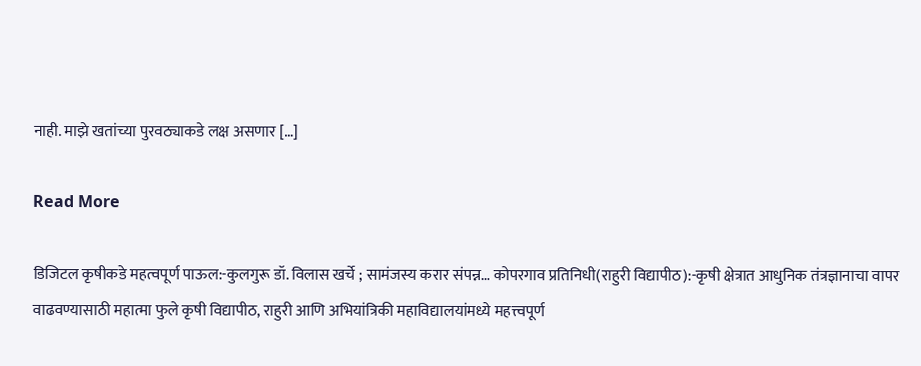नाही. माझे खतांच्या पुरवठ्याकडे लक्ष असणार […]

Read More

डिजिटल कृषीकडे महत्वपूर्ण पाऊल:-कुलगुरू डॉ. विलास खर्चे ; सामंजस्य करार संपन्न… कोपरगाव प्रतिनिधी(राहुरी विद्यापीठ):-कृषी क्षेत्रात आधुनिक तंत्रज्ञानाचा वापर वाढवण्यासाठी महात्मा फुले कृषी विद्यापीठ, राहुरी आणि अभियांत्रिकी महाविद्यालयांमध्ये महत्त्वपूर्ण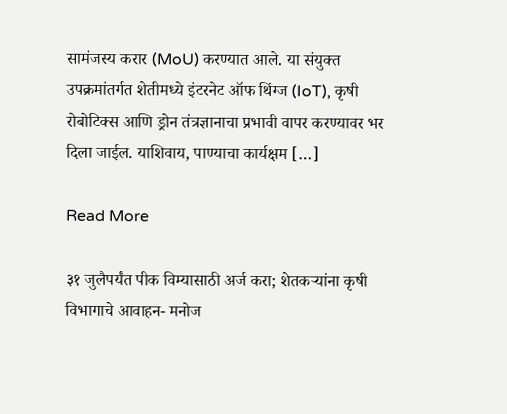सामंजस्य करार (MoU) करण्यात आले. या संयुक्त उपक्रमांतर्गत शेतीमध्ये इंटरनेट ऑफ थिंग्ज (IoT), कृषी रोबोटिक्स आणि ड्रोन तंत्रज्ञानाचा प्रभावी वापर करण्यावर भर दिला जाईल. याशिवाय, पाण्याचा कार्यक्षम […]

Read More

३१ जुलैपर्यंत पीक विम्यासाठी अर्ज करा; शेतकऱ्यांना कृषी विभागाचे आवाहन- मनोज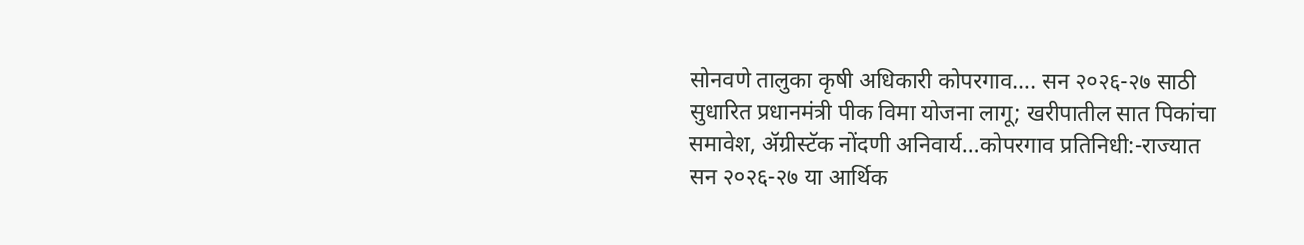सोनवणे तालुका कृषी अधिकारी कोपरगाव…. सन २०२६-२७ साठी सुधारित प्रधानमंत्री पीक विमा योजना लागू; खरीपातील सात पिकांचा समावेश, ॲग्रीस्टॅक नोंदणी अनिवार्य…कोपरगाव प्रतिनिधी:-राज्यात सन २०२६-२७ या आर्थिक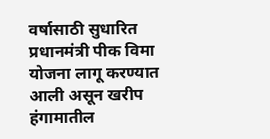वर्षासाठी सुधारित प्रधानमंत्री पीक विमा योजना लागू करण्यात आली असून खरीप हंगामातील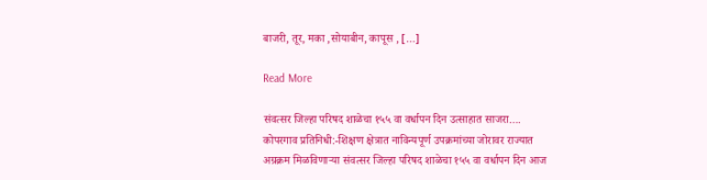बाजरी, तूर, मका ,सोयाबीन, कापूस , […]

Read More

संवत्सर जिल्हा परिषद शाळेचा १५५ वा वर्धापन दिन उत्साहात साजरा…. कोपरगाव प्रतिनिधी:-शिक्षण क्षेत्रात नाविन्यपूर्ण उपक्रमांच्या जोरावर राज्यात अग्रक्रम मिळविणाऱ्या संवत्सर जिल्हा परिषद शाळेचा १५५ वा वर्धापन दिन आज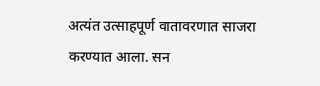अत्यंत उत्साहपूर्ण वातावरणात साजरा करण्यात आला. सन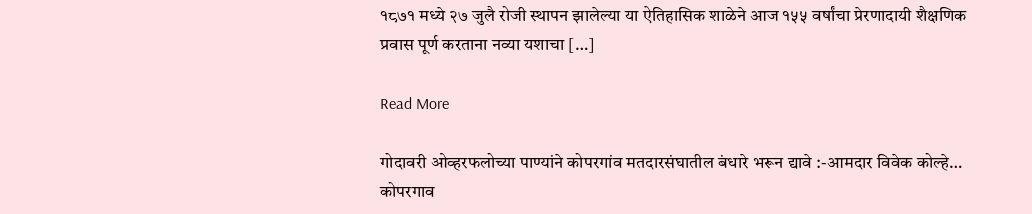१८७१ मध्ये २७ जुलै रोजी स्थापन झालेल्या या ऐतिहासिक शाळेने आज १५५ वर्षांचा प्रेरणादायी शैक्षणिक प्रवास पूर्ण करताना नव्या यशाचा […]

Read More

गोदावरी ओव्हरफलोच्या पाण्यांने कोपरगांव मतदारसंघातील बंधारे भरून द्यावे :-आमदार विवेक कोल्हे… कोपरगाव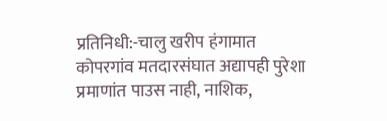प्रतिनिधी:-चालु खरीप हंगामात कोपरगांव मतदारसंघात अद्यापही पुरेशा प्रमाणांत पाउस नाही, नाशिक,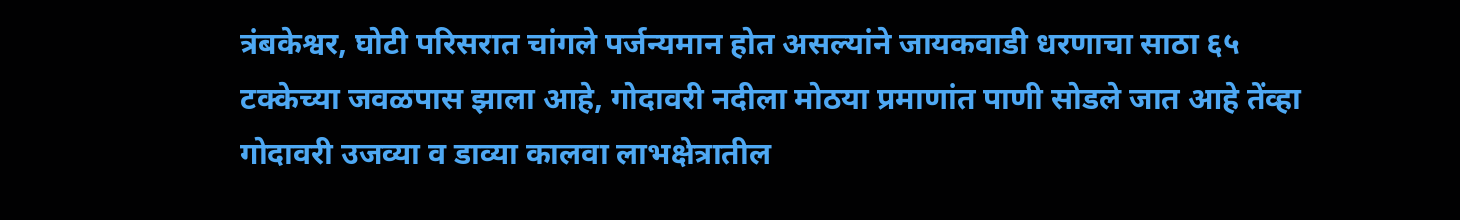त्रंबकेश्वर, घोटी परिसरात चांगले पर्जन्यमान होत असल्यांने जायकवाडी धरणाचा साठा ६५ टक्केच्या जवळपास झाला आहे, गोदावरी नदीला मोठया प्रमाणांत पाणी सोडले जात आहे तेंव्हा गोदावरी उजव्या व डाव्या कालवा लाभक्षेत्रातील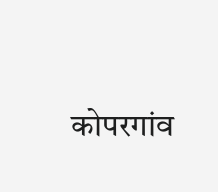कोपरगांव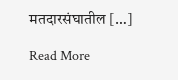मतदारसंघातील […]

Read More